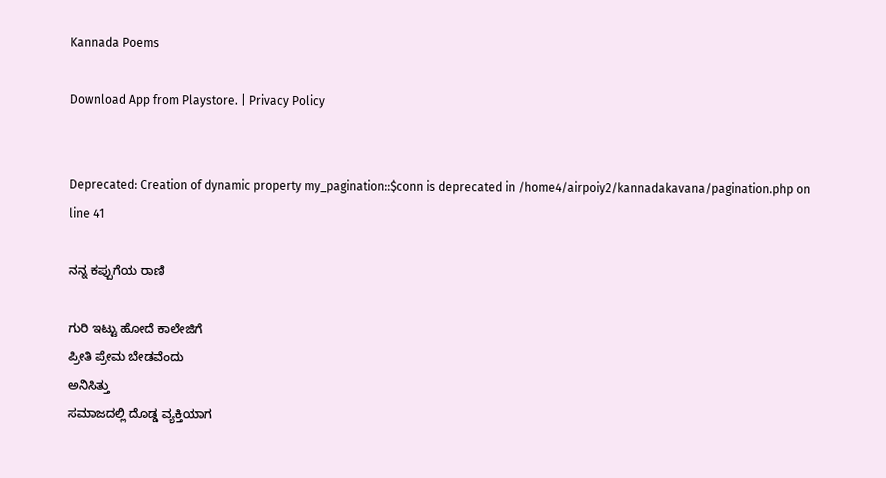Kannada Poems

Download App from Playstore. | Privacy Policy


Deprecated: Creation of dynamic property my_pagination::$conn is deprecated in /home4/airpoiy2/kannadakavana/pagination.php on line 41

ನನ್ನ ಕಪ್ಪುಗೆಯ ರಾಣಿ

ಗುರಿ ಇಟ್ಟು ಹೋದೆ ಕಾಲೇಜಿಗೆ
ಪ್ರೀತಿ ಪ್ರೇಮ ಬೇಡವೆಂದು
ಅನಿಸಿತ್ತು
ಸಮಾಜದಲ್ಲಿ ದೊಡ್ಡ ವ್ಯಕ್ತಿಯಾಗ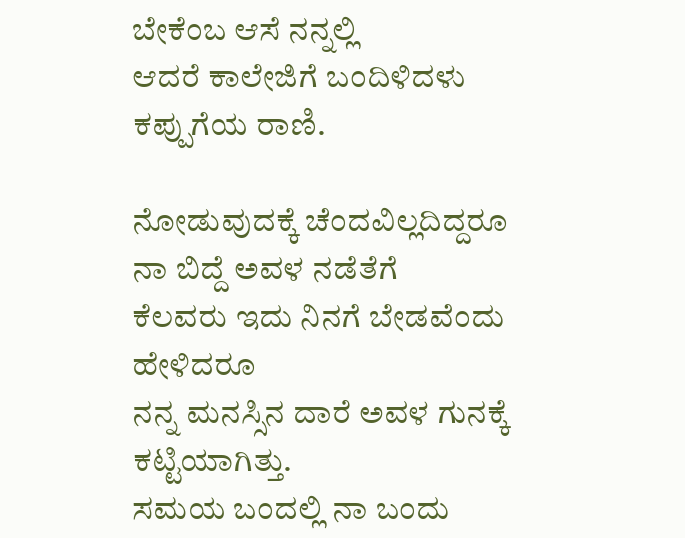ಬೇಕೆಂಬ ಆಸೆ ನನ್ನಲ್ಲಿ
ಆದರೆ ಕಾಲೇಜಿಗೆ ಬಂದಿಳಿದಳು
ಕಪ್ಪುಗೆಯ ರಾಣಿ.

ನೋಡುವುದಕ್ಕೆ ಚೆಂದವಿಲ್ಲದಿದ್ದರೂ
ನಾ ಬಿದ್ದೆ ಅವಳ ನಡೆತೆಗೆ
ಕೆಲವರು ಇದು ನಿನಗೆ ಬೇಡವೆಂದು
ಹೇಳಿದರೂ
ನನ್ನ ಮನಸ್ಸಿನ ದಾರೆ ಅವಳ ಗುನಕ್ಕೆ
ಕಟ್ಟಿಯಾಗಿತ್ತು.
ಸಮಯ ಬಂದಲ್ಲಿ ನಾ ಬಂದು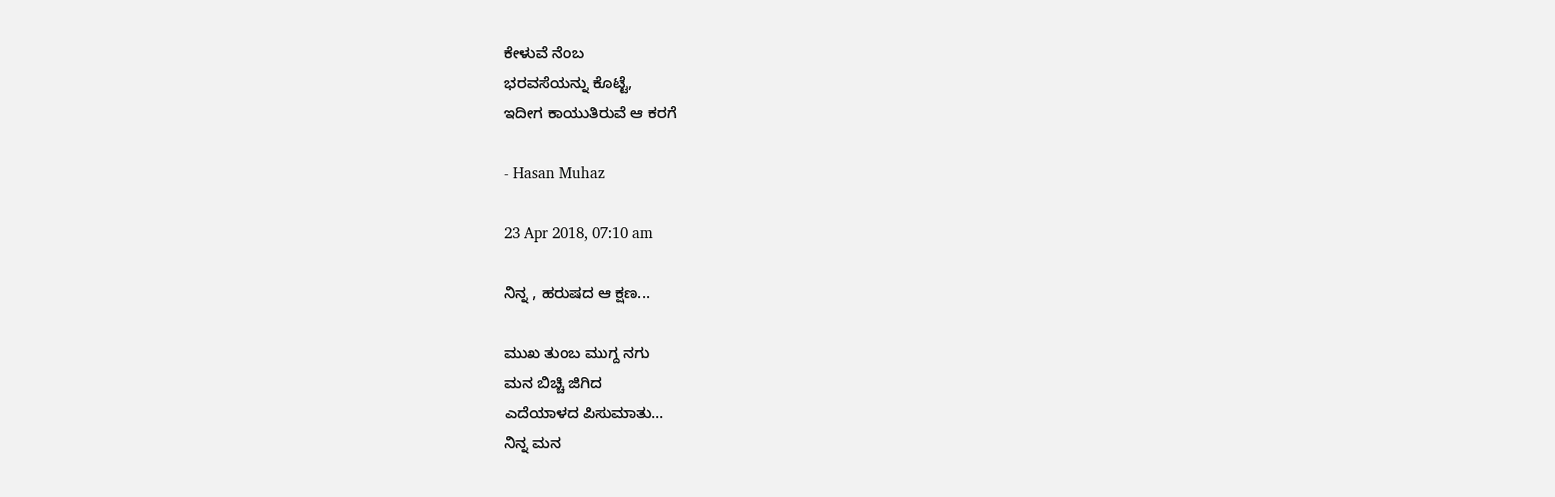ಕೇಳುವೆ ನೆಂಬ
ಭರವಸೆಯನ್ನು ಕೊಟ್ಟೆ,
ಇದೀಗ ಕಾಯುತಿರುವೆ ಆ ಕರಗೆ

- Hasan Muhaz

23 Apr 2018, 07:10 am

ನಿನ್ನ , ಹರುಷದ ಆ ಕ್ಷಣ...

ಮುಖ ತುಂಬ ಮುಗ್ದ ನಗು
ಮನ ಬಿಚ್ಚಿ ಜಿಗಿದ
ಎದೆಯಾಳದ ಪಿಸುಮಾತು...
ನಿನ್ನ ಮನ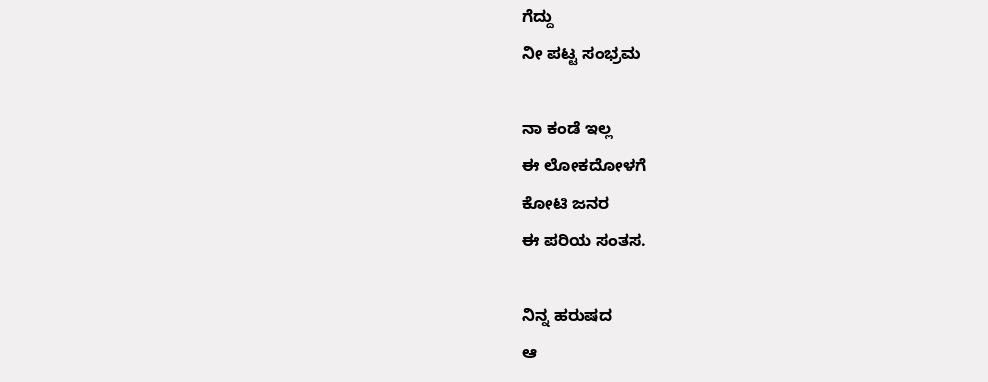ಗೆದ್ದು
ನೀ ಪಟ್ಟ ಸಂಭ್ರಮ

ನಾ ಕಂಡೆ ಇಲ್ಲ
ಈ ಲೋಕದೋಳಗೆ
ಕೋಟಿ ಜನರ
ಈ ಪರಿಯ ಸಂತಸ.

ನಿನ್ನ ಹರುಷದ
ಆ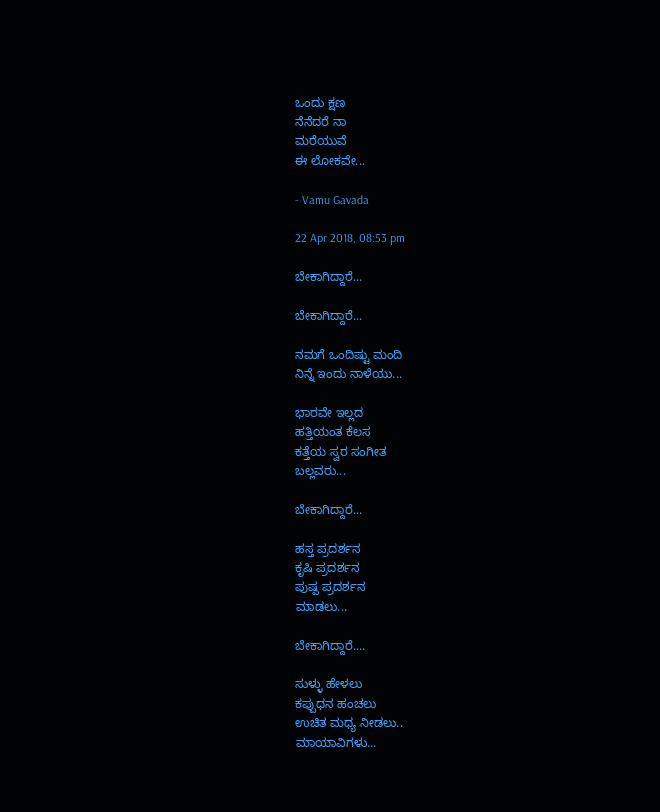ಒಂದು ಕ್ಷಣ
ನೆನೆದರೆ ನಾ
ಮರೆಯುವೆ
ಈ ಲೋಕವೇ...

- Vamu Gavada

22 Apr 2018, 08:53 pm

ಬೇಕಾಗಿದ್ದಾರೆ...

ಬೇಕಾಗಿದ್ದಾರೆ...

ನಮಗೆ ಒಂದಿಷ್ಟು ಮಂದಿ
ನಿನ್ನೆ ಇಂದು ನಾಳೆಯು...

ಭಾರವೇ ಇಲ್ಲದ
ಹತ್ತಿಯಂತ ಕೆಲಸ
ಕತ್ತೆಯ ಸ್ವರ ಸಂಗೀತ
ಬಲ್ಲವರು...

ಬೇಕಾಗಿದ್ದಾರೆ...

ಹಸ್ತ ಪ್ರದರ್ಶನ
ಕೃಷಿ ಪ್ರದರ್ಶನ
ಪುಷ್ಪ ಪ್ರದರ್ಶನ
ಮಾಡಲು...

ಬೇಕಾಗಿದ್ದಾರೆ....

ಸುಳ್ಳು ಹೇಳಲು
ಕಪ್ಪುಧನ ಹಂಚಲು
ಉಚಿತ ಮಧ್ಯ ನೀಡಲು..
ಮಾಯಾವಿಗಳು...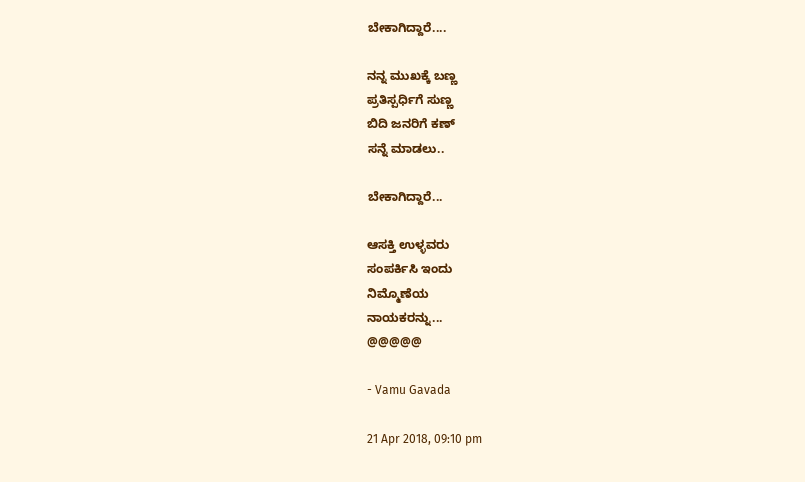ಬೇಕಾಗಿದ್ದಾರೆ....

ನನ್ನ ಮುಖಕ್ಕೆ ಬಣ್ಣ
ಪ್ರತಿಸ್ಪರ್ಧಿಗೆ ಸುಣ್ಣ
ಬಿದಿ ಜನರಿಗೆ ಕಣ್
ಸನ್ನೆ ಮಾಡಲು..

ಬೇಕಾಗಿದ್ದಾರೆ...

ಆಸಕ್ತಿ ಉಳ್ಳವರು
ಸಂಪರ್ಕಿಸಿ ಇಂದು
ನಿಮ್ಮೊಣೆಯ
ನಾಯಕರನ್ನು...
@@@@@

- Vamu Gavada

21 Apr 2018, 09:10 pm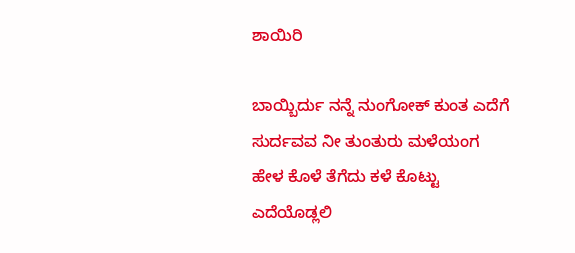ಶಾಯಿರಿ

ಬಾಯ್ಬಿರ್ದು ನನ್ನೆ ನುಂಗೋಕ್ ಕುಂತ ಎದೆಗೆ
ಸುರ್ದವವ ನೀ ತುಂತುರು ಮಳೆಯಂಗ
ಹೇಳ ಕೊಳೆ‌ ತೆಗೆದು ಕಳೆ ಕೊಟ್ಟು
ಎದೆಯೊಡ್ಲಲಿ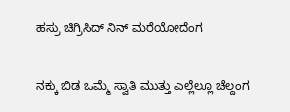ಹಸ್ರು ಚಿಗ್ರಿಸಿದ್ ನಿನ್ ಮರೆಯೋದೆಂಗ


ನಕ್ಕು ಬಿಡ ಒಮ್ಮೆ ಸ್ವಾತಿ ಮುತ್ತು ಎಲ್ಲೆಲ್ಲೂ ಚೆಲ್ದಂಗ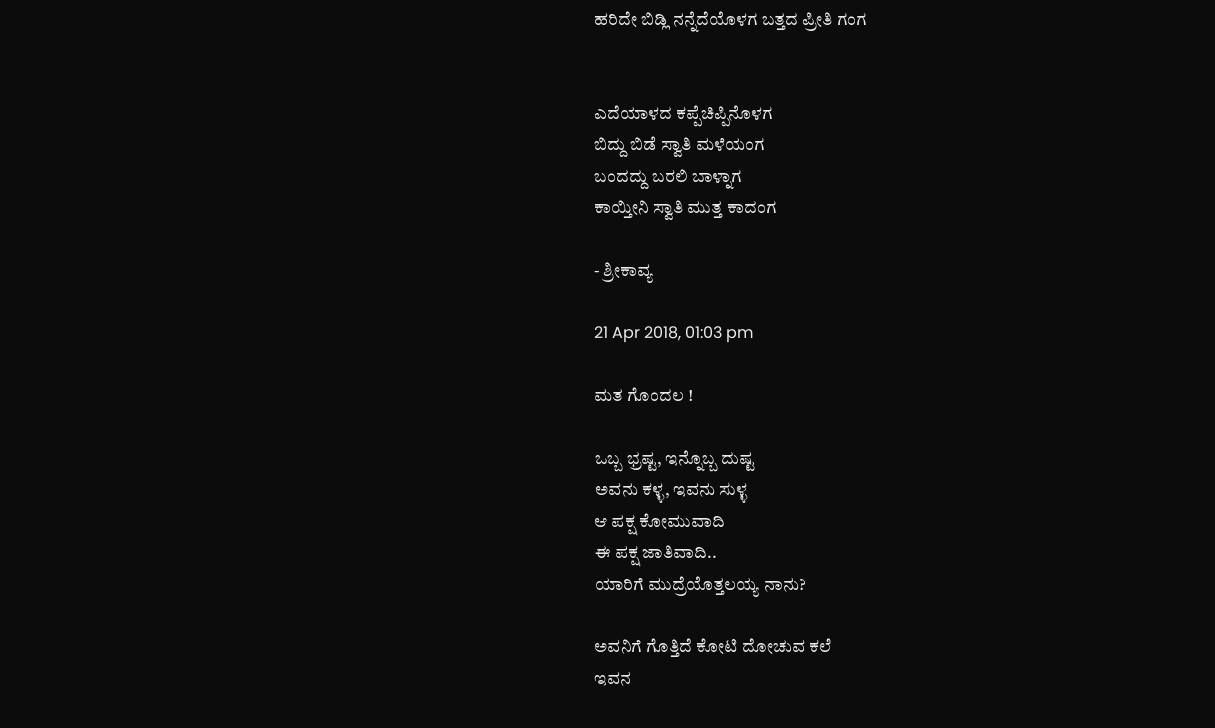ಹರಿದೇ‌ ಬಿಡ್ಲಿ ನನ್ನೆದೆಯೊಳಗ ಬತ್ತದ ಪ್ರೀತಿ ಗಂಗ


ಎದೆಯಾಳದ ಕಪ್ಪೆಚಿಪ್ಪಿನೊಳಗ
ಬಿದ್ದು ಬಿಡೆ ಸ್ವಾತಿ ಮಳೆಯಂಗ
ಬಂದದ್ದು ಬರಲಿ ಬಾಳ್ನಾಗ
ಕಾಯ್ತೀನಿ ಸ್ವಾತಿ ಮುತ್ತ ಕಾದಂಗ

- ಶ್ರೀಕಾವ್ಯ

21 Apr 2018, 01:03 pm

ಮತ ಗೊಂದಲ !

ಒಬ್ಬ ಭ್ರಷ್ಟ, ಇನ್ನೊಬ್ಬ ದುಷ್ಟ
ಅವನು ಕಳ್ಳ, ಇವನು ಸುಳ್ಳ
ಆ ಪಕ್ಷ ಕೋಮುವಾದಿ
ಈ ಪಕ್ಷ ಜಾತಿವಾದಿ..
ಯಾರಿಗೆ ಮುದ್ರೆಯೊತ್ತಲಯ್ಯ ನಾನು?

ಅವನಿಗೆ ಗೊತ್ತಿದೆ ಕೋಟಿ ದೋಚುವ ಕಲೆ
ಇವನ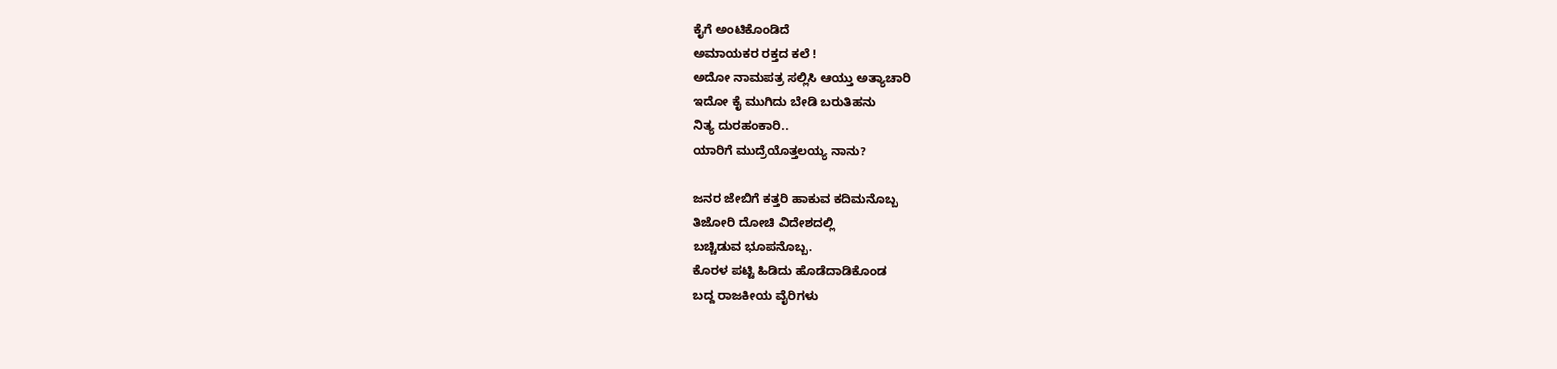ಕೈಗೆ ಅಂಟಿಕೊಂಡಿದೆ
ಅಮಾಯಕರ ರಕ್ತದ ಕಲೆ !
ಅದೋ ನಾಮಪತ್ರ ಸಲ್ಲಿಸಿ ಆಯ್ತು ಅತ್ಯಾಚಾರಿ
ಇದೋ ಕೈ ಮುಗಿದು ಬೇಡಿ ಬರುತಿಹನು
ನಿತ್ಯ ದುರಹಂಕಾರಿ..
ಯಾರಿಗೆ ಮುದ್ರೆಯೊತ್ತಲಯ್ಯ ನಾನು?

ಜನರ ಜೇಬಿಗೆ ಕತ್ತರಿ ಹಾಕುವ ಕದಿಮನೊಬ್ಬ
ತಿಜೋರಿ ದೋಚಿ ವಿದೇಶದಲ್ಲಿ
ಬಚ್ಚಿಡುವ ಭೂಪನೊಬ್ಬ.
ಕೊರಳ ಪಟ್ಟಿ ಹಿಡಿದು ಹೊಡೆದಾಡಿಕೊಂಡ
ಬದ್ದ ರಾಜಕೀಯ ವೈರಿಗಳು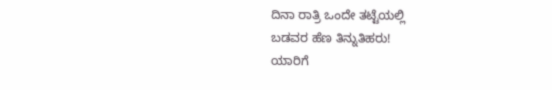ದಿನಾ ರಾತ್ರಿ ಒಂದೇ ತಟ್ಟೆಯಲ್ಲಿ
ಬಡವರ ಹೆಣ ತಿನ್ನುತಿಹರು!
ಯಾರಿಗೆ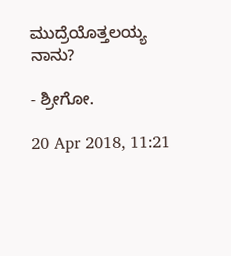ಮುದ್ರೆಯೊತ್ತಲಯ್ಯ ನಾನು?

- ಶ್ರೀಗೋ.

20 Apr 2018, 11:21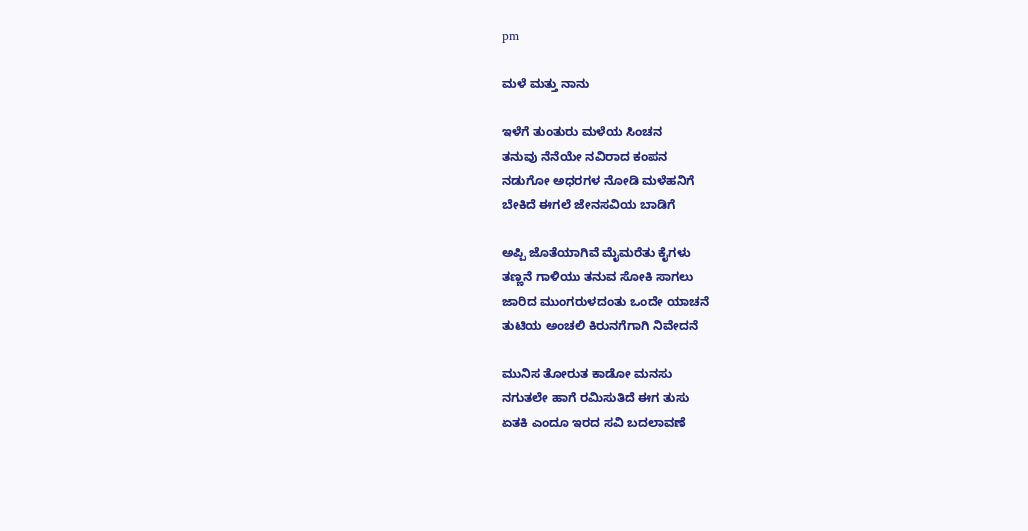pm

ಮಳೆ ಮತ್ತು ನಾನು

ಇಳೆಗೆ ತುಂತುರು ಮಳೆಯ ಸಿಂಚನ
ತನುವು ನೆನೆಯೇ ನವಿರಾದ ಕಂಪನ
ನಡುಗೋ ಅಧರಗಳ ನೋಡಿ ಮಳೆಹನಿಗೆ
ಬೇಕಿದೆ ಈಗಲೆ ಜೇನಸವಿಯ ಬಾಡಿಗೆ

ಅಪ್ಪಿ ಜೊತೆಯಾಗಿವೆ ಮೈಮರೆತು ಕೈಗಳು
ತಣ್ಣನೆ ಗಾಳಿಯು ತನುವ ಸೋಕಿ ಸಾಗಲು
ಜಾರಿದ ಮುಂಗರುಳದಂತು ಒಂದೇ ಯಾಚನೆ
ತುಟಿಯ ಅಂಚಲಿ ಕಿರುನಗೆಗಾಗಿ ನಿವೇದನೆ

ಮುನಿಸ ತೋರುತ ಕಾಡೋ ಮನಸು
ನಗುತಲೇ‌ ಹಾಗೆ ರಮಿಸುತಿದೆ ಈಗ ತುಸು
ಏತಕಿ ಎಂದೂ ಇರದ ಸವಿ ಬದಲಾವಣೆ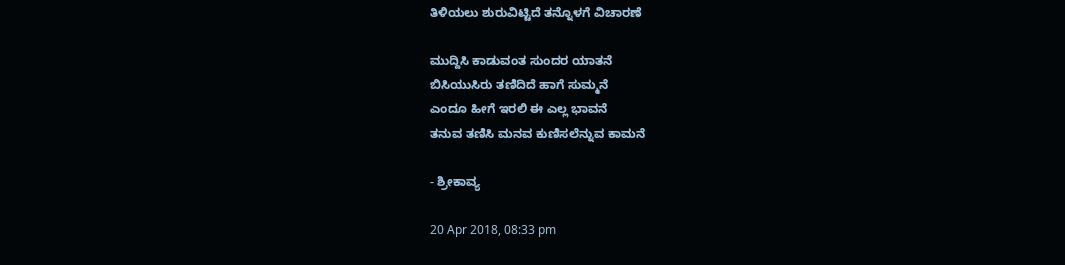ತಿಳಿಯಲು ಶುರುವಿಟ್ಟಿದೆ ತನ್ನೊಳಗೆ ವಿಚಾರಣೆ

ಮುದ್ದಿಸಿ ಕಾಡುವಂತ ಸುಂದರ ಯಾತನೆ
ಬಿಸಿಯುಸಿರು ತಣಿದಿದೆ ಹಾಗೆ ಸುಮ್ಮನೆ
ಎಂದೂ ಹೀಗೆ ಇರಲಿ ಈ ಎಲ್ಲ ಭಾವನೆ
ತನುವ ತಣಿಸಿ ಮನವ ಕುಣಿಸಲೆನ್ನುವ ಕಾಮನೆ

- ಶ್ರೀಕಾವ್ಯ

20 Apr 2018, 08:33 pm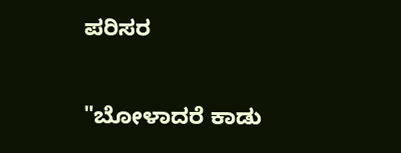ಪರಿಸರ

"ಬೋಳಾದರೆ ಕಾಡು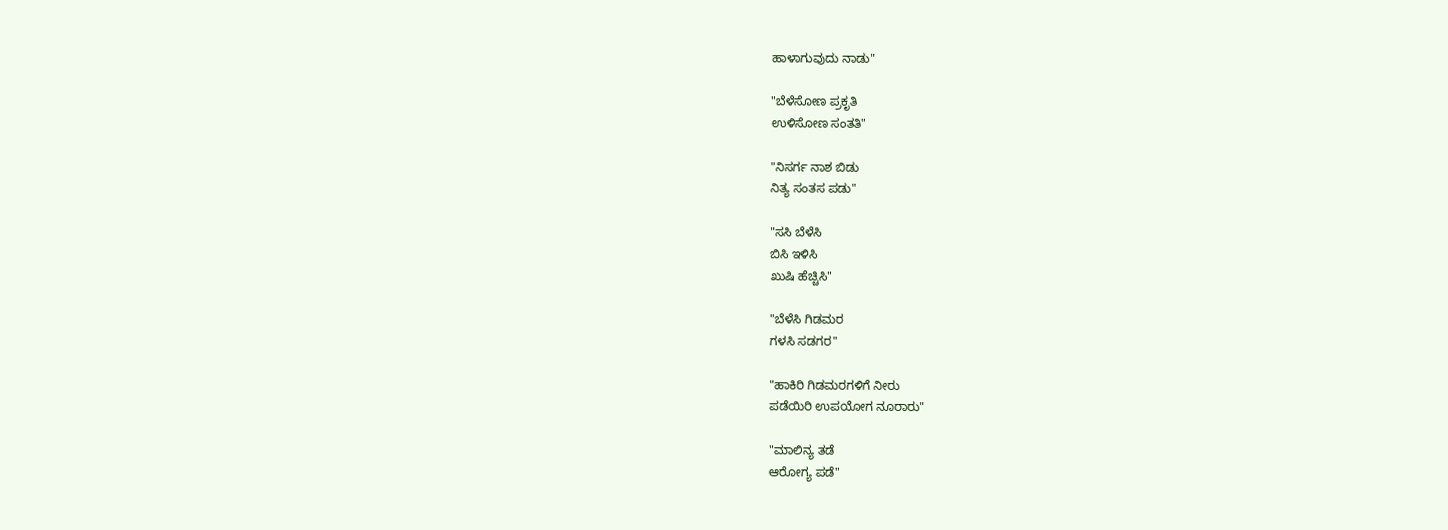ಹಾಳಾಗುವುದು ನಾಡು"

"ಬೆಳೆಸೋಣ ಪ್ರಕೃತಿ
ಉಳಿಸೋಣ ಸಂತತಿ"

"ನಿಸರ್ಗ ನಾಶ ಬಿಡು
ನಿತ್ಯ ಸಂತಸ ಪಡು"

"ಸಸಿ ಬೆಳೆಸಿ
ಬಿಸಿ ಇಳಿಸಿ
ಖುಷಿ ಹೆಚ್ಚಿಸಿ"

"ಬೆಳೆಸಿ ಗಿಡಮರ
ಗಳಸಿ ಸಡಗರ"

"ಹಾಕಿರಿ ಗಿಡಮರಗಳಿಗೆ ನೀರು
ಪಡೆಯಿರಿ ಉಪಯೋಗ ನೂರಾರು"

"ಮಾಲಿನ್ಯ ತಡೆ
ಆರೋಗ್ಯ ಪಡೆ"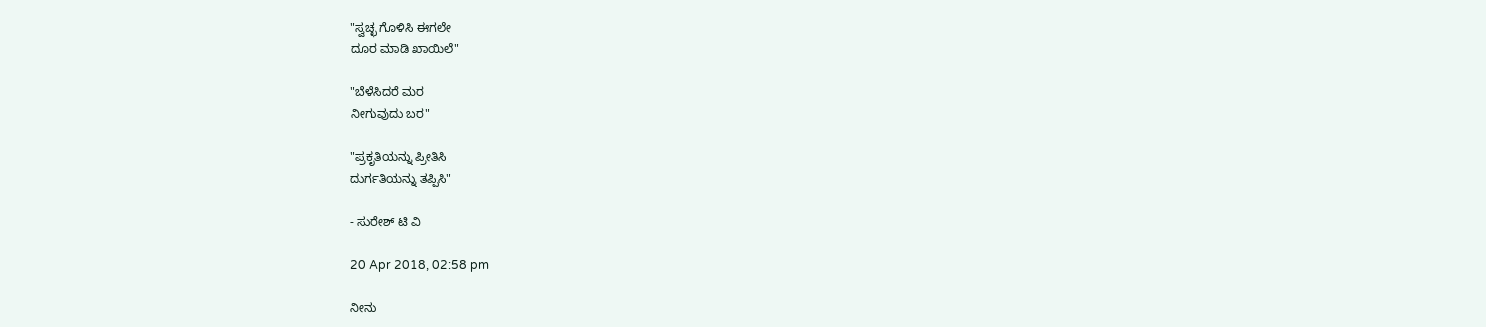"ಸ್ವಚ್ಛ ಗೊಳಿಸಿ ಈಗಲೇ
ದೂರ ಮಾಡಿ ಖಾಯಿಲೆ"

"ಬೆಳೆಸಿದರೆ ಮರ
ನೀಗುವುದು ಬರ"

"ಪ್ರಕೃತಿಯನ್ನು ಪ್ರೀತಿಸಿ
ದುರ್ಗತಿಯನ್ನು ತಪ್ಪಿಸಿ"

- ಸುರೇಶ್ ಟಿ ವಿ

20 Apr 2018, 02:58 pm

ನೀನು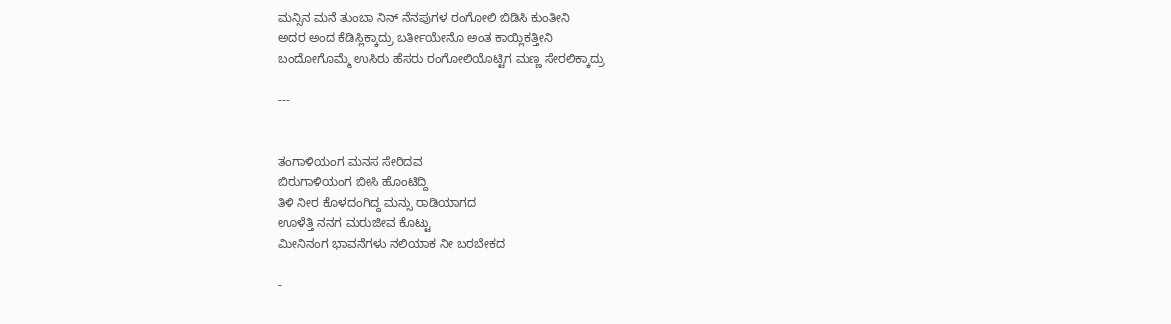ಮನ್ಸಿನ ಮನೆ ತುಂಬಾ ನಿನ್ ನೆನಪುಗಳ ರಂಗೋಲಿ ಬಿಡಿಸಿ ಕುಂತೀನಿ
ಅದರ ಅಂದ ಕೆಡಿಸ್ಲಿಕ್ಕಾದ್ರು ಬರ್ತೀಯೇನೊ ಅಂತ ಕಾಯ್ಲಿಕತ್ತೀನಿ
ಬಂದೋಗೊಮ್ಮೆ ಉಸಿರು ಹೆಸರು ರಂಗೋಲಿಯೊಟ್ಟಿಗ ಮಣ್ಣ ಸೇರಲಿಕ್ಕಾದ್ರು

---


ತಂಗಾಳಿಯಂಗ ಮನಸ ಸೇರಿದವ
ಬಿರುಗಾಳಿಯಂಗ ಬೀಸಿ ಹೊಂಟಿದ್ದಿ
ತಿಳಿ ನೀರ ಕೊಳದಂಗಿದ್ದ ಮನ್ಸು ರಾಡಿಯಾಗದ
ಊಳೆತ್ತಿ ನನಗ ಮರುಜೀವ ಕೊಟ್ಟು
ಮೀನಿನಂಗ ಭಾವನೆಗಳು ನಲಿಯಾಕ ನೀ ಬರಬೇಕದ

-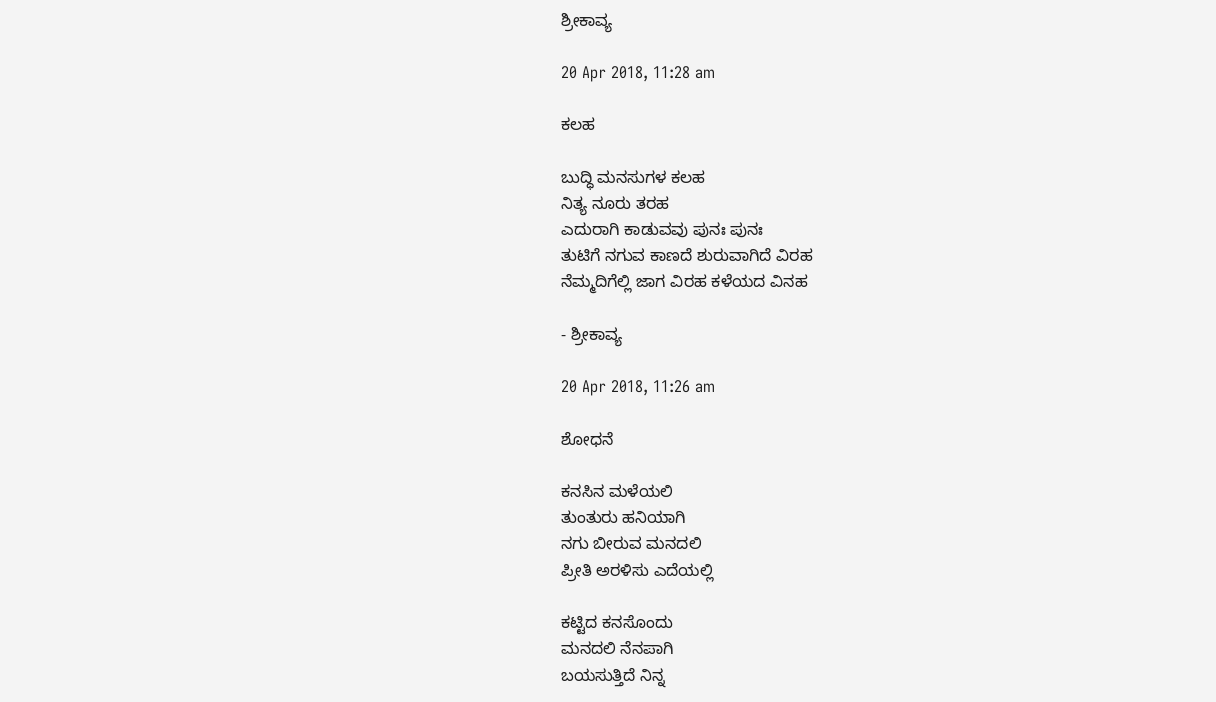ಶ್ರೀಕಾವ್ಯ

20 Apr 2018, 11:28 am

ಕಲಹ

ಬುದ್ಧಿ ಮನಸುಗಳ ಕಲಹ
ನಿತ್ಯ ನೂರು ತರಹ
ಎದುರಾಗಿ ಕಾಡುವವು ಪುನಃ ಪುನಃ
ತುಟಿಗೆ ನಗುವ ಕಾಣದೆ ಶುರುವಾಗಿದೆ ವಿರಹ
ನೆಮ್ಮದಿಗೆಲ್ಲಿ ಜಾಗ ವಿರಹ ಕಳೆಯದ ವಿನಹ

- ಶ್ರೀಕಾವ್ಯ

20 Apr 2018, 11:26 am

ಶೋಧನೆ

ಕನಸಿನ ಮಳೆಯಲಿ
ತುಂತುರು ಹನಿಯಾಗಿ
ನಗು ಬೀರುವ ಮನದಲಿ
ಪ್ರೀತಿ ಅರಳಿಸು ಎದೆಯಲ್ಲಿ

ಕಟ್ಟಿದ ಕನಸೊಂದು
ಮನದಲಿ ನೆನಪಾಗಿ
ಬಯಸುತ್ತಿದೆ ನಿನ್ನ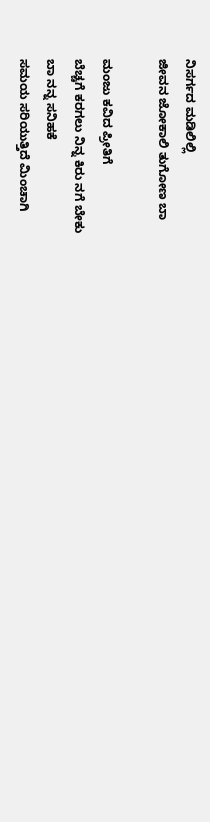ನಿಸರ್ಗದ ಮಡಿಲಿಲ್ಲಿ
ಜೀವನ ಜೋಕಾಲಿ ತುಗೋಣ ಬಾ

ಮಂಜು ಕವಿದ ಪ್ರೀತಿಗೆ
ಬೆಚ್ಚಗೆ ಕರಗಲು ನಿನ್ನ ಕಿರು ನಗೆ ಬೇಕು
ಬಾ ನನ್ನ ಸನಿಹಕೆ
ಸಮಯ ಸರಿಯುತ್ತಿದೆ ಮಿಂಚಾಗಿ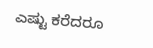ಎಷ್ಟು ಕರೆದರೂ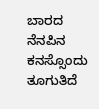ಬಾರದ ನೆನಪಿನ ಕನಸ್ಸೊಂದು ತೂಗುತಿದೆ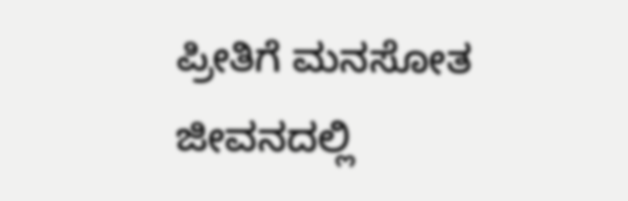ಪ್ರೀತಿಗೆ ಮನಸೋತ ಜೀವನದಲ್ಲಿ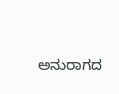ಅನುರಾಗದ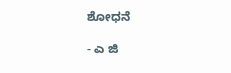ಶೋಧನೆ

- ಎ ಜಿ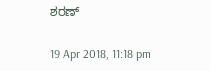ಶರಣ್

19 Apr 2018, 11:18 pm